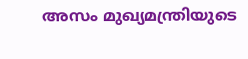അസം മുഖ്യമന്ത്രിയുടെ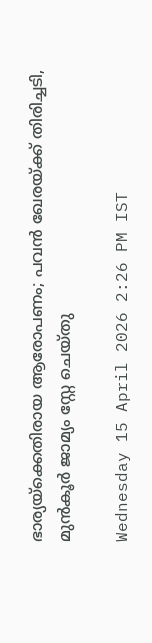ഭാര്യയ്‌ക്കെതിരായ ആരോപണം; പവൻ ഖേരയ്‌ക്ക് തിരിച്ചടി, മുൻകൂർ ജാമ്യം സ്റ്റേ ചെയ്‌തു

Wednesday 15 April 2026 2:26 PM IST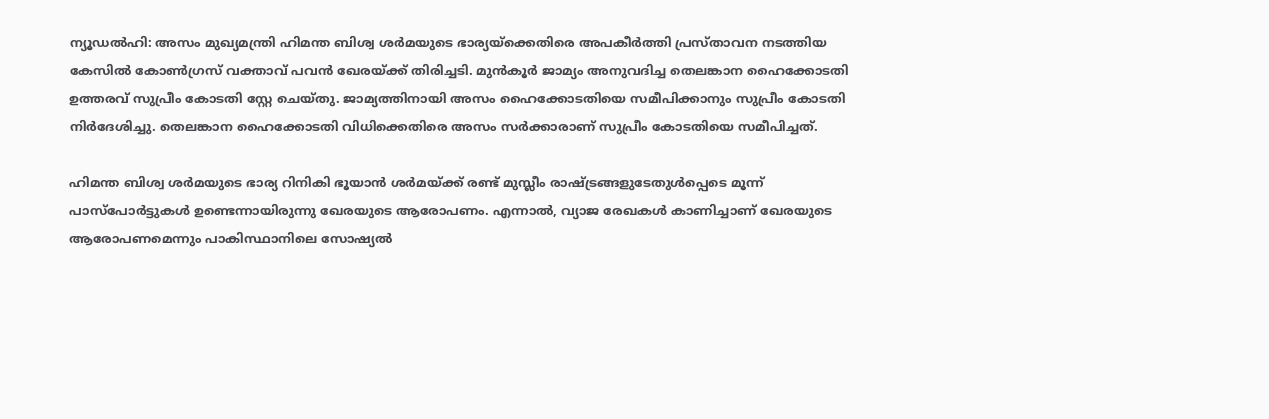ന്യൂഡൽഹി: അസം മുഖ്യമന്ത്രി ഹിമന്ത ബിശ്വ ശർമയുടെ ഭാര്യയ്‌ക്കെതിരെ അപകീർത്തി പ്രസ്‌താവന നടത്തിയ കേസിൽ കോൺഗ്രസ് വക്താവ് പവൻ ഖേരയ്‌ക്ക് തിരിച്ചടി. മുൻകൂർ ജാമ്യം അനുവദിച്ച തെലങ്കാന ഹൈക്കോടതി ഉത്തരവ് സുപ്രീം കോടതി സ്റ്റേ ചെയ്‌തു. ജാമ്യത്തിനായി അസം ഹൈക്കോടതിയെ സമീപിക്കാനും സുപ്രീം കോടതി നിർദേശിച്ചു. തെലങ്കാന ഹൈക്കോടതി വിധിക്കെതിരെ അസം സർക്കാരാണ് സുപ്രീം കോടതിയെ സമീപിച്ചത്.

ഹിമന്ത ബിശ്വ ശർമയുടെ ഭാര്യ റിനികി ഭൂയാൻ ശർമയ്‌ക്ക് രണ്ട് മുസ്ലീം രാഷ്‌ട്രങ്ങളുടേതുൾപ്പെടെ മൂന്ന് പാസ്‌‌പോർട്ടുകൾ ഉണ്ടെന്നായിരുന്നു ഖേരയുടെ ആരോപണം. എന്നാൽ, വ്യാജ രേഖകൾ കാണിച്ചാണ് ഖേരയുടെ ആരോപണമെന്നും പാകിസ്ഥാനിലെ സോഷ്യൽ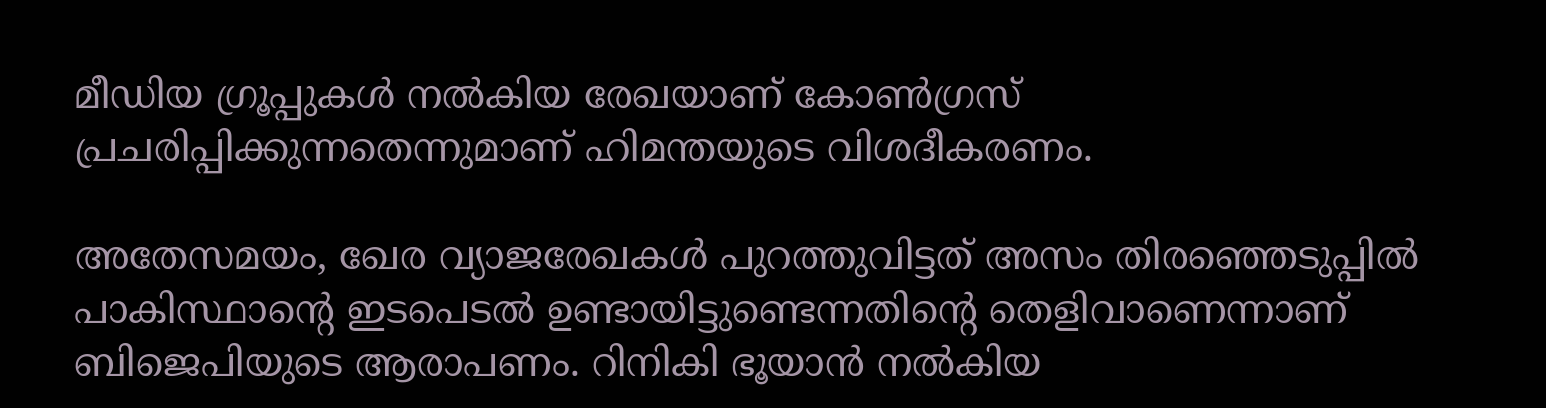മീഡിയ ഗ്രൂപ്പുകൾ നൽകിയ രേഖയാണ് കോൺഗ്രസ് പ്രചരിപ്പിക്കുന്നതെന്നുമാണ് ഹിമന്തയുടെ വിശദീകരണം.

അതേസമയം, ഖേര വ്യാജരേഖകൾ പുറത്തുവിട്ടത് അസം തിരഞ്ഞെടുപ്പിൽ പാകിസ്ഥാന്റെ ഇടപെടൽ ഉണ്ടായിട്ടുണ്ടെന്നതിന്റെ തെളിവാണെന്നാണ് ബിജെപിയുടെ ആരാപണം. റിനികി ഭൂയാൻ നൽകിയ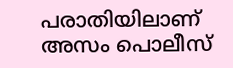പരാതിയിലാണ് അസം പൊലീസ്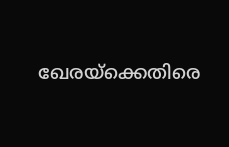ഖേരയ്ക്കെതിരെ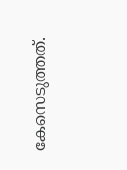കേസെടുത്തത്.